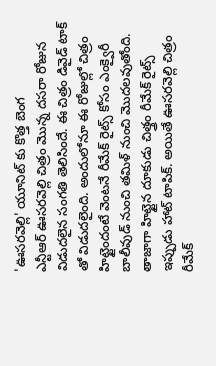'ఊసరవెల్లి' యూనిట్ కు కొత్త బెంగ
ఎన్టీఆర్ ఊసరవెల్లి చిత్రం మొన్న దసరా రోజున విడుదలైన సంగతి తెలిసిందే. ఈ చిత్రం డివైడ్ టాక్ తో విడుదలైంది. అందులోనూ ఈ రోజుల్లో చిత్రం హిట్టైందంటే వెంటనే రీమేక్ రైట్స్ కోసం ఎంక్వైరీ బాలీవుడ్ నుంచి తమిళ్ నుంచి మొదలవుతోంది. తాజాగా హిట్టైన దూకుడు చిత్త్రం రీమేక్ రైట్స్ ఇప్పుడు హాట్ టాపిక్. అయితే ఊసరవెల్లి చిత్రం రీమేక్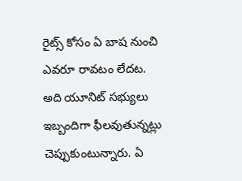రైట్స్ కోసం ఏ బాష నుంచి ఎవరూ రావటం లేదట. అది యూనిట్ సభ్యులు ఇబ్బందిగా ఫీలవుతున్నట్లు చెప్పుకుంటున్నారు. ఏ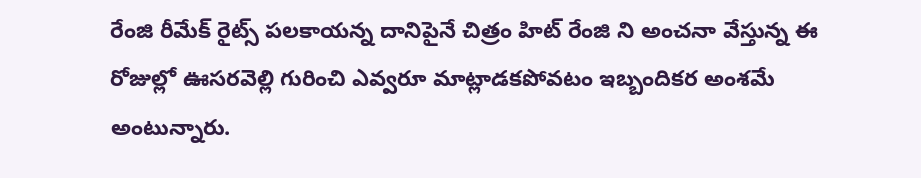రేంజి రీమేక్ రైట్స్ పలకాయన్న దానిపైనే చిత్రం హిట్ రేంజి ని అంచనా వేస్తున్న ఈ రోజుల్లో ఊసరవెల్లి గురించి ఎవ్వరూ మాట్లాడకపోవటం ఇబ్బందికర అంశమే అంటున్నారు.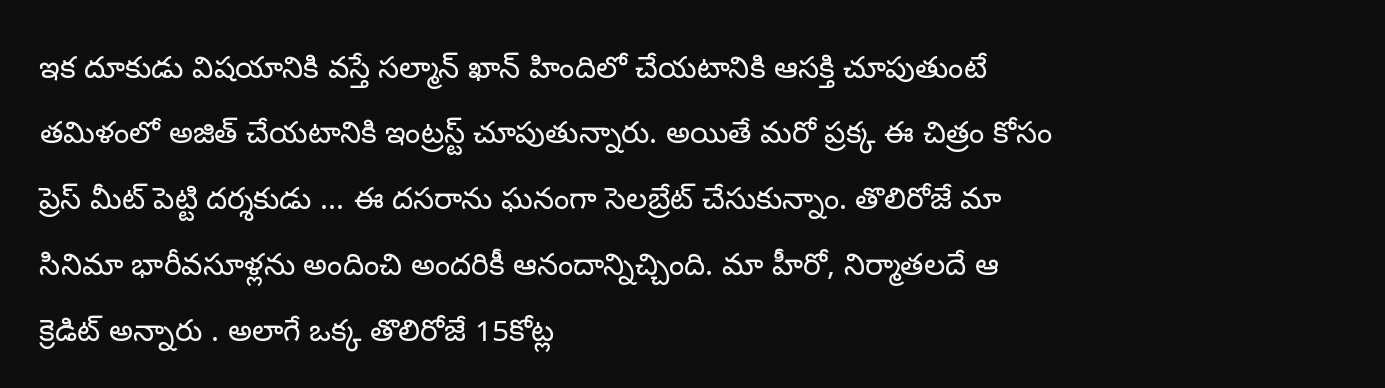ఇక దూకుడు విషయానికి వస్తే సల్మాన్ ఖాన్ హిందిలో చేయటానికి ఆసక్తి చూపుతుంటే తమిళంలో అజిత్ చేయటానికి ఇంట్రస్ట్ చూపుతున్నారు. అయితే మరో ప్రక్క ఈ చిత్రం కోసం ప్రెస్ మీట్ పెట్టి దర్శకుడు ... ఈ దసరాను ఘనంగా సెలబ్రేట్ చేసుకున్నాం. తొలిరోజే మా సినిమా భారీవసూళ్లను అందించి అందరికీ ఆనందాన్నిచ్చింది. మా హీరో, నిర్మాతలదే ఆ క్రెడిట్ అన్నారు . అలాగే ఒక్క తొలిరోజే 15కోట్ల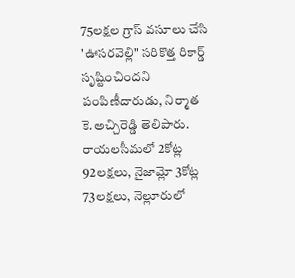75లక్షల గ్రాస్ వసూలు చేసి 'ఊసరవెల్లి" సరికొత్త రికార్డ్ సృష్టించిందని పంపిణీదారుడు, నిర్మాత కె.అచ్చిరెడ్డి తెలిపారు.
రాయలసీమలో 2కోట్ల 92లక్షలు, నైజామ్లో 3కోట్ల 73లక్షలు, నెల్లూరులో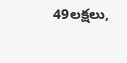49లక్షలు,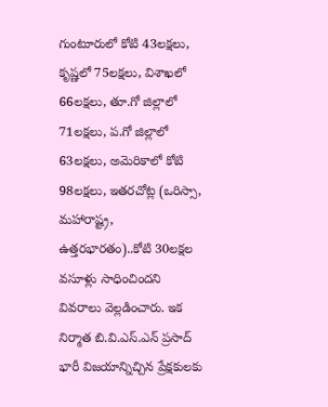గుంటూరులో కోటి 43లక్షలు, కృష్ణలో 75లక్షలు, విశాఖలో 66లక్షలు, తూ.గో జిల్లాలో 71లక్షలు, ప.గో జిల్లాలో 63లక్షలు, అమెరికాలో కోటి 98లక్షలు, ఇతరచోట్ల (ఒరిస్సా, మహారాష్ట్ర, ఉత్తరభారతం)..కోటి 30లక్షల వసూళ్లు సాధించిందని వివరాలు వెల్లడించారు. ఇక నిర్మాత బి.వి.ఎస్.ఎన్ ప్రసాద్ భారీ విజయాన్నిచ్చిన ప్రేక్షకులకు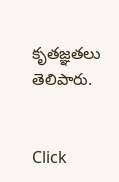కృతజ్ఞతలు తెలిపారు.


Click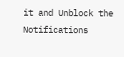it and Unblock the Notifications